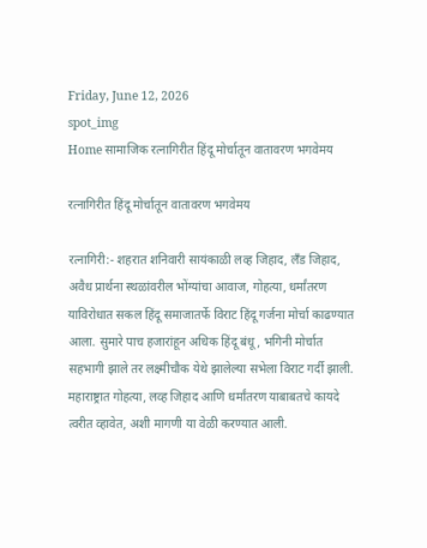Friday, June 12, 2026
spot_img
Home सामाजिक रत्नागिरीत हिंदू मोर्चातून वातावरण भगवेमय

रत्नागिरीत हिंदू मोर्चातून वातावरण भगवेमय

रत्नागिरी:- शहरात शनिवारी सायंकाळी लव्ह जिहाद, लॅंड जिहाद, अवैध प्रार्थना स्थळांवरील भोंग्यांचा आवाज, गोहत्या, धर्मांतरण याविरोधात सकल हिंदू समाजातर्फे विराट हिंदू गर्जना मोर्चा काढण्यात आला. सुमारे पाच हजारांहून अधिक हिंदू बंधू, भगिनी मोर्चात सहभागी झाले तर लक्ष्मीचौक येथे झालेल्या सभेला विराट गर्दी झाली. महाराष्ट्रात गोहत्या, लव्ह जिहाद आणि धर्मांतरण याबाबतचे कायदे त्वरीत व्हावेत, अशी मागणी या वेळी करण्यात आली.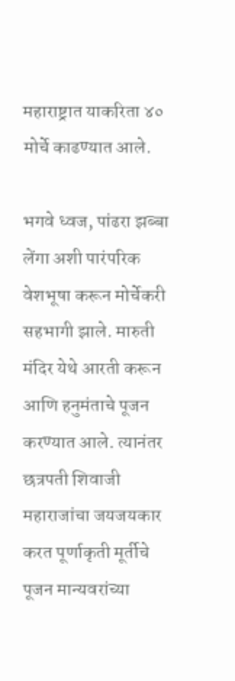महाराष्ट्रात याकरिता ४० मोर्चे काढण्यात आले.

भगवे ध्वज, पांढरा झब्बा लेंगा अशी पारंपरिक वेशभूषा करून मोर्चेकरी सहभागी झाले. मारुती मंदिर येथे आरती करून आणि हनुमंताचे पूजन करण्यात आले. त्यानंतर छत्रपती शिवाजी महाराजांचा जयजयकार करत पूर्णाकृती मूर्तीचे पूजन मान्यवरांच्या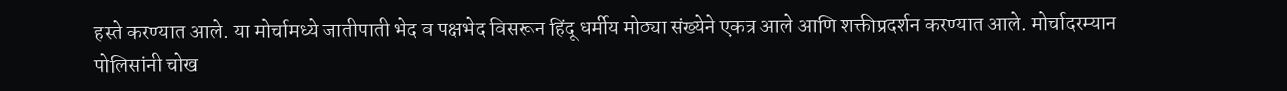हस्ते करण्यात आले. या मोर्चामध्ये जातीपाती भेद व पक्षभेद विसरून हिंदू धर्मीय मोठ्या संख्येने एकत्र आले आणि शक्तीप्रदर्शन करण्यात आले. मोर्चादरम्यान पोलिसांनी चोख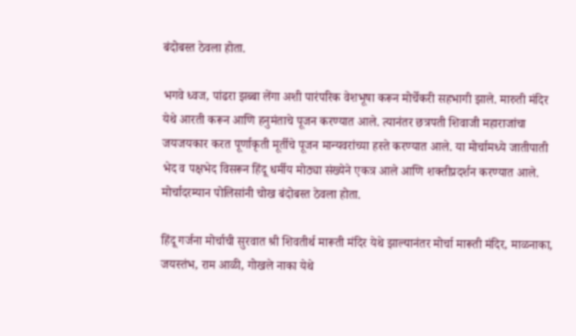बंदोबस्त ठेवला होता.

भगवे ध्वज, पांढरा झब्बा लेंगा अशी पारंपरिक वेशभूषा करून मोर्चेकरी सहभागी झाले. मारुती मंदिर येथे आरती करून आणि हनुमंताचे पूजन करण्यात आले. त्यानंतर छत्रपती शिवाजी महाराजांचा जयजयकार करत पूर्णाकृती मूर्तीचे पूजन मान्यवरांच्या हस्ते करण्यात आले. या मोर्चामध्ये जातीपाती भेद व पक्षभेद विसरून हिंदू धर्मीय मोठ्या संख्येने एकत्र आले आणि शक्तीप्रदर्शन करण्यात आले. मोर्चादरम्यान पोलिसांनी चोख बंदोबस्त ठेवला होता.

हिंदू गर्जना मोर्चाची सुरवात श्री शिवतीर्थ मारूती मंदिर येथे झाल्यानंतर मोर्चा मारूती मंदिर, माळनाका, जयस्तंभ, राम आळी, गोखले नाका येथे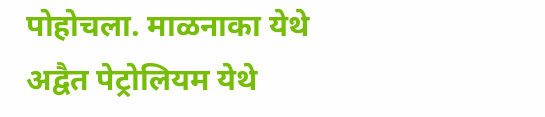पोहोचला. माळनाका येथे अद्वैत पेट्रोलियम येथे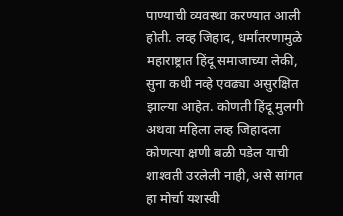पाण्याची व्यवस्था करण्यात आली होती. लव्ह जिहाद, धर्मांतरणामुळे महाराष्ट्रात हिंदू समाजाच्या लेकी, सुना कधी नव्हे एवढ्या असुरक्षित झाल्या आहेत. कोणती हिंदू मुलगी अथवा महिला लव्ह जिहादला कोणत्या क्षणी बळी पडेल याची शाश्‍वती उरलेली नाही, असे सांगत हा मोर्चा यशस्वी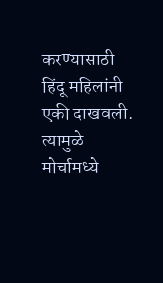करण्यासाठी हिंदू महिलांनी एकी दाखवली. त्यामुळे मोर्चामध्ये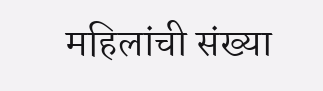महिलांची संख्या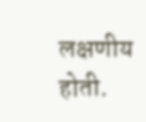लक्षणीय होती.